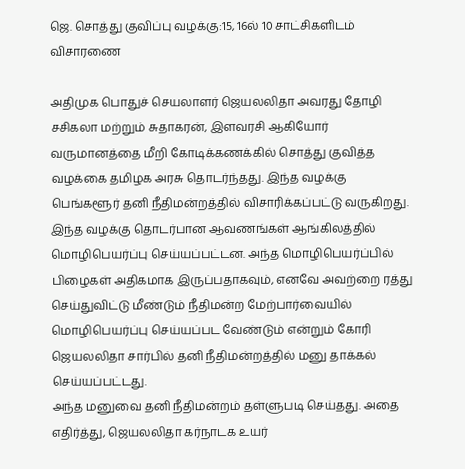ஜெ. சொத்து குவிப்பு வழக்கு:15, 16ல் 10 சாட்சிகளிடம் விசாரணை

அதிமுக பொதுச் செயலாளர் ஜெயலலிதா அவரது தோழி சசிகலா மற்றும் சுதாகரன், இளவரசி ஆகியோர் வருமானத்தை மீறி கோடிக்கணக்கில் சொத்து குவித்த வழக்கை தமிழக அரசு தொடர்ந்தது. இந்த வழக்கு பெங்களூர் தனி நீதிமன்றத்தில் விசாரிக்கப்பட்டு வருகிறது.
இந்த வழக்கு தொடர்பான ஆவணங்கள் ஆங்கிலத்தில் மொழிபெயர்ப்பு செய்யப்பட்டன. அந்த மொழிபெயர்ப்பில் பிழைகள் அதிகமாக இருப்பதாகவும், எனவே அவற்றை ரத்து செய்துவிட்டு மீண்டும் நீதிமன்ற மேற்பார்வையில் மொழிபெயர்ப்பு செய்யப்பட வேண்டும் என்றும் கோரி ஜெயலலிதா சார்பில் தனி நீதிமன்றத்தில் மனு தாக்கல் செய்யப்பட்டது.
அந்த மனுவை தனி நீதிமன்றம் தள்ளுபடி செய்தது. அதை எதிர்த்து, ஜெயலலிதா கர்நாடக உயர்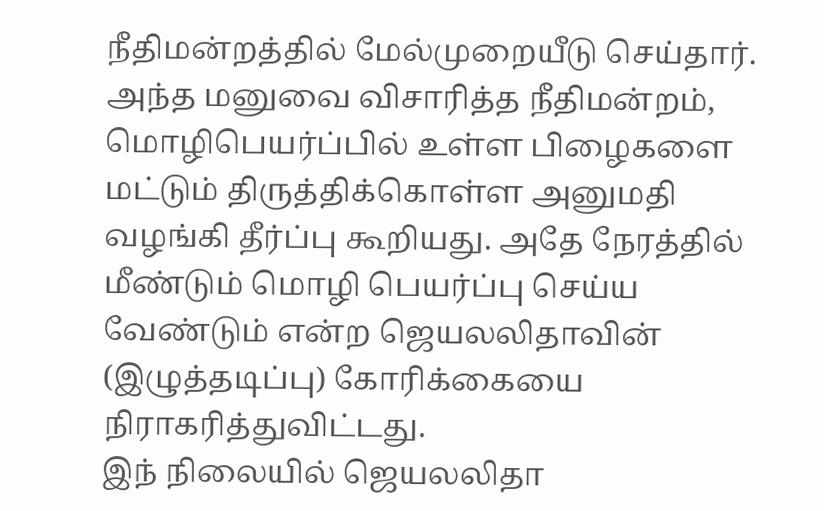நீதிமன்றத்தில் மேல்முறையீடு செய்தார். அந்த மனுவை விசாரித்த நீதிமன்றம், மொழிபெயர்ப்பில் உள்ள பிழைகளை மட்டும் திருத்திக்கொள்ள அனுமதி வழங்கி தீர்ப்பு கூறியது. அதே நேரத்தில் மீண்டும் மொழி பெயர்ப்பு செய்ய வேண்டும் என்ற ஜெயலலிதாவின் (இழுத்தடிப்பு) கோரிக்கையை நிராகரித்துவிட்டது.
இந் நிலையில் ஜெயலலிதா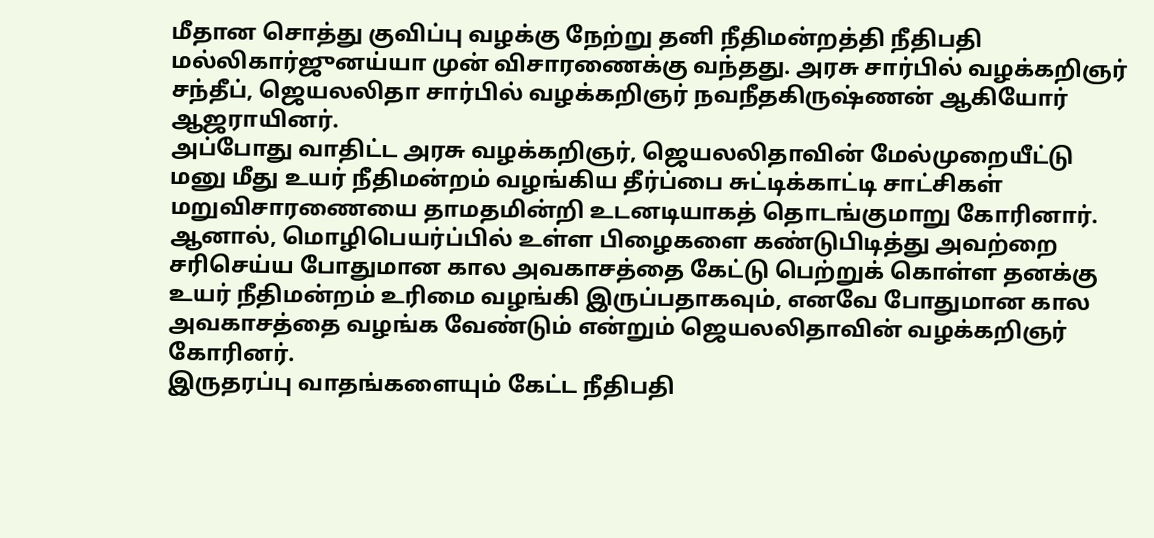மீதான சொத்து குவிப்பு வழக்கு நேற்று தனி நீதிமன்றத்தி நீதிபதி மல்லிகார்ஜுனய்யா முன் விசாரணைக்கு வந்தது. அரசு சார்பில் வழக்கறிஞர் சந்தீப், ஜெயலலிதா சார்பில் வழக்கறிஞர் நவநீதகிருஷ்ணன் ஆகியோர் ஆஜராயினர்.
அப்போது வாதிட்ட அரசு வழக்கறிஞர், ஜெயலலிதாவின் மேல்முறையீட்டு மனு மீது உயர் நீதிமன்றம் வழங்கிய தீர்ப்பை சுட்டிக்காட்டி சாட்சிகள் மறுவிசாரணையை தாமதமின்றி உடனடியாகத் தொடங்குமாறு கோரினார்.
ஆனால், மொழிபெயர்ப்பில் உள்ள பிழைகளை கண்டுபிடித்து அவற்றை சரிசெய்ய போதுமான கால அவகாசத்தை கேட்டு பெற்றுக் கொள்ள தனக்கு உயர் நீதிமன்றம் உரிமை வழங்கி இருப்பதாகவும், எனவே போதுமான கால அவகாசத்தை வழங்க வேண்டும் என்றும் ஜெயலலிதாவின் வழக்கறிஞர் கோரினர்.
இருதரப்பு வாதங்களையும் கேட்ட நீதிபதி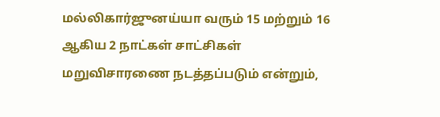மல்லிகார்ஜுனய்யா வரும் 15 மற்றும் 16 ஆகிய 2 நாட்கள் சாட்சிகள் மறுவிசாரணை நடத்தப்படும் என்றும்,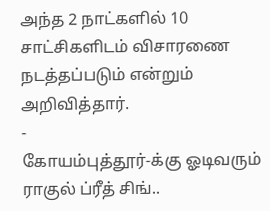அந்த 2 நாட்களில் 10 சாட்சிகளிடம் விசாரணை நடத்தப்படும் என்றும் அறிவித்தார்.
-
கோயம்புத்தூர்-க்கு ஓடிவரும் ராகுல் ப்ரீத் சிங்..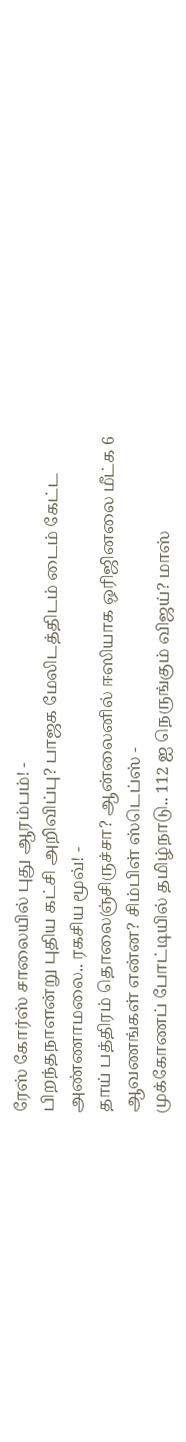ரேஸ் கோர்ஸ் சாலையில் புது ஆரம்பம்! -
பிறந்தநாளன்று புதிய கட்சி அறிவிப்பு? பாஜக மேலிடத்திடம் டைம் கேட்ட அண்ணாமலை.. ரகசிய மூவ்! -
தாய் பத்திரம் தொலைஞ்சிருச்சா? ஆன்லைனில் ஈஸியாக ஒரிஜினலை மீட்க 6 ஆவணங்கள் என்ன? சிம்பிள் ஸ்டெப்ஸ் -
முக்கோணப் போட்டியில் தமிழ்நாடு.. 112 ஐ நெருங்கும் விஜய்? மாஸ்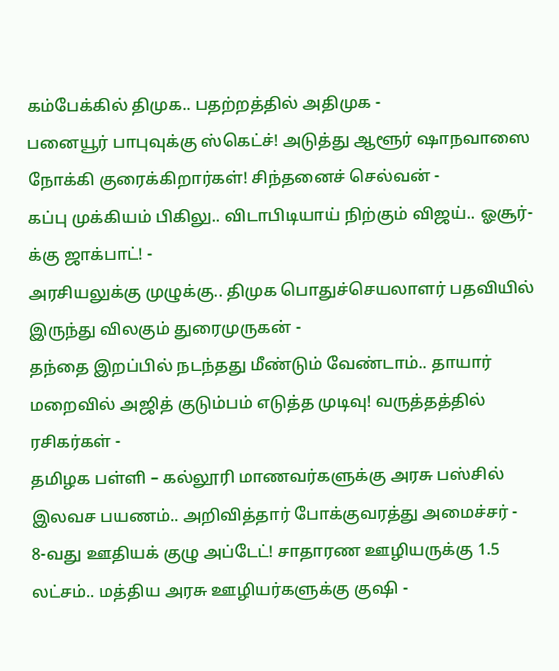கம்பேக்கில் திமுக.. பதற்றத்தில் அதிமுக -
பனையூர் பாபுவுக்கு ஸ்கெட்ச்! அடுத்து ஆளூர் ஷாநவாஸை நோக்கி குரைக்கிறார்கள்! சிந்தனைச் செல்வன் -
கப்பு முக்கியம் பிகிலு.. விடாபிடியாய் நிற்கும் விஜய்.. ஓசூர்-க்கு ஜாக்பாட்! -
அரசியலுக்கு முழுக்கு.. திமுக பொதுச்செயலாளர் பதவியில் இருந்து விலகும் துரைமுருகன் -
தந்தை இறப்பில் நடந்தது மீண்டும் வேண்டாம்.. தாயார் மறைவில் அஜித் குடும்பம் எடுத்த முடிவு! வருத்தத்தில் ரசிகர்கள் -
தமிழக பள்ளி – கல்லூரி மாணவர்களுக்கு அரசு பஸ்சில் இலவச பயணம்.. அறிவித்தார் போக்குவரத்து அமைச்சர் -
8-வது ஊதியக் குழு அப்டேட்! சாதாரண ஊழியருக்கு 1.5 லட்சம்.. மத்திய அரசு ஊழியர்களுக்கு குஷி -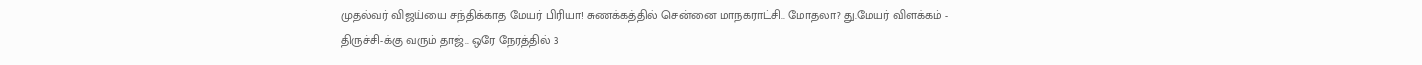முதல்வர் விஜய்யை சந்திக்காத மேயர் பிரியா! சுணக்கத்தில் சென்னை மாநகராட்சி.. மோதலா? து.மேயர் விளக்கம் -
திருச்சி-க்கு வரும் தாஜ்.. ஒரே நேரத்தில் 3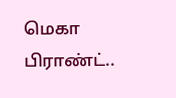மெகா பிராண்ட்..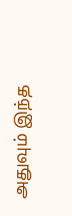அதுவும் இந்த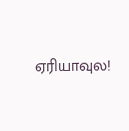ஏரியாவுல!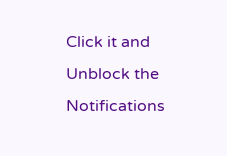Click it and Unblock the Notifications